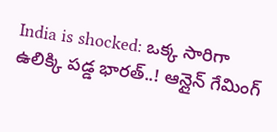India is shocked: ఒక్క సారిగా ఉలిక్కి పడ్డ భారత్..! ఆన్లైన్ గేమింగ్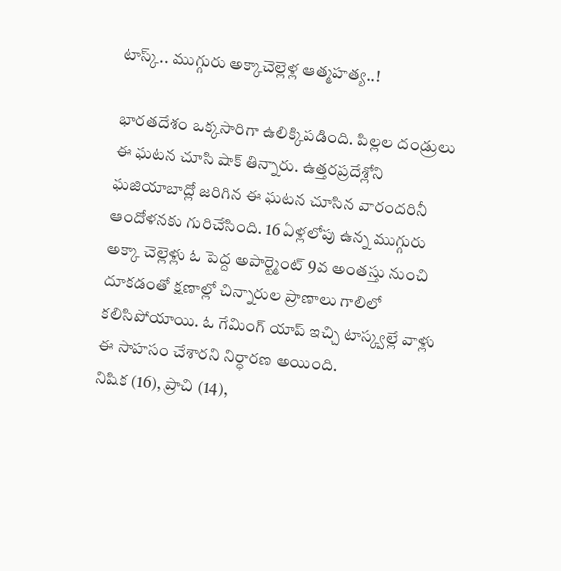టాస్క్.. ముగ్గురు అక్కాచెల్లెళ్ల ఆత్మహత్య..!

భారతదేశం ఒక్కసారిగా ఉలిక్కిపడింది. పిల్లల దండ్రులు ఈ ఘటన చూసి షాక్ తిన్నారు. ఉత్తరప్రదేశ్లోని ఘజియాబాద్లో జరిగిన ఈ ఘటన చూసిన వారందరినీ ఆందోళనకు గురిచేసింది. 16 ఏళ్లలోపు ఉన్న ముగ్గురు అక్కా చెల్లెళ్లు ఓ పెద్ద అపార్ట్మెంట్ 9వ అంతస్తు నుంచి దూకడంతో క్షణాల్లో చిన్నారుల ప్రాణాలు గాలిలో కలిసిపోయాయి. ఓ గేమింగ్ యాప్ ఇచ్చి టాస్క్వల్లే వాళ్లు ఈ సాహసం చేశారని నిర్ధారణ అయింది.
నిషిక (16), ప్రాచి (14),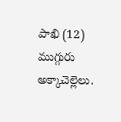పాఖి (12) ముగ్గురు అక్కాచెల్లెలు.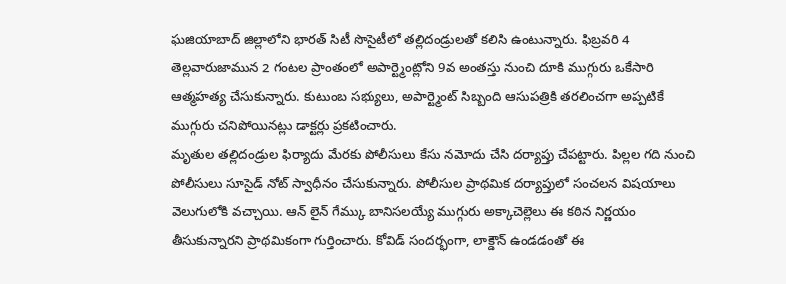ఘజియాబాద్ జిల్లాలోని భారత్ సిటీ సొసైటీలో తల్లిదండ్రులతో కలిసి ఉంటున్నారు. ఫిబ్రవరి 4 తెల్లవారుజామున 2 గంటల ప్రాంతంలో అపార్ట్మెంట్లోని 9వ అంతస్తు నుంచి దూకి ముగ్గురు ఒకేసారి ఆత్మహత్య చేసుకున్నారు. కుటుంబ సభ్యులు, అపార్ట్మెంట్ సిబ్బంది ఆసుపత్రికి తరలించగా అప్పటికే ముగ్గురు చనిపోయినట్లు డాక్టర్లు ప్రకటించారు.
మృతుల తల్లిదండ్రుల ఫిర్యాదు మేరకు పోలీసులు కేసు నమోదు చేసి దర్యాప్తు చేపట్టారు. పిల్లల గది నుంచి పోలీసులు సూసైడ్ నోట్ స్వాధీనం చేసుకున్నారు. పోలీసుల ప్రాథమిక దర్యాప్తులో సంచలన విషయాలు వెలుగులోకి వచ్చాయి. ఆన్ లైన్ గేమ్కు బానిసలయ్యే ముగ్గురు అక్కాచెల్లెలు ఈ కఠిన నిర్ణయం తీసుకున్నారని ప్రాథమికంగా గుర్తించారు. కోవిడ్ సందర్భంగా, లాక్డౌన్ ఉండడంతో ఈ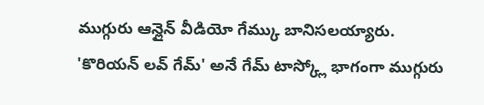ముగ్గురు ఆన్లైన్ వీడియో గేమ్కు బానిసలయ్యారు. 'కొరియన్ లవ్ గేమ్' అనే గేమ్ టాస్క్లో భాగంగా ముగ్గురు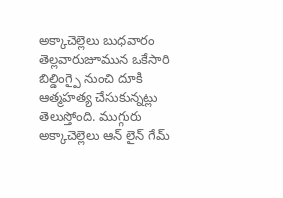అక్కాచెల్లెలు బుధవారం తెల్లవారుజూమున ఒకేసారి బిల్డింగ్పై నుంచి దూకి ఆత్మహత్య చేసుకున్నట్లు తెలుస్తోంది. ముగ్గురు అక్కాచెల్లెలు ఆన్ లైన్ గేమ్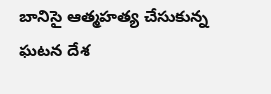బానిసై ఆత్మహత్య చేసుకున్న ఘటన దేశ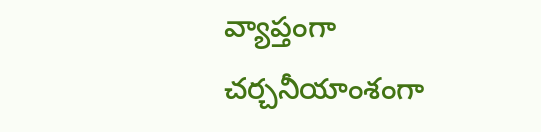వ్యాప్తంగా చర్చనీయాంశంగా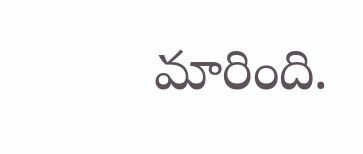మారింది.